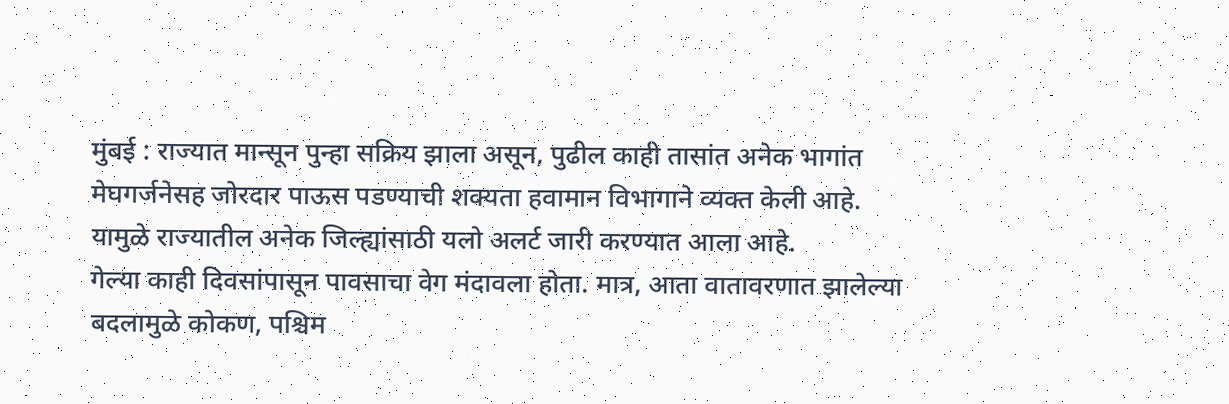मुंबई : राज्यात मान्सून पुन्हा सक्रिय झाला असून, पुढील काही तासांत अनेक भागांत मेघगर्जनेसह जोरदार पाऊस पडण्याची शक्यता हवामान विभागाने व्यक्त केली आहे. यामुळे राज्यातील अनेक जिल्ह्यांसाठी यलो अलर्ट जारी करण्यात आला आहे.
गेल्या काही दिवसांपासून पावसाचा वेग मंदावला होता. मात्र, आता वातावरणात झालेल्या बदलामुळे कोकण, पश्चिम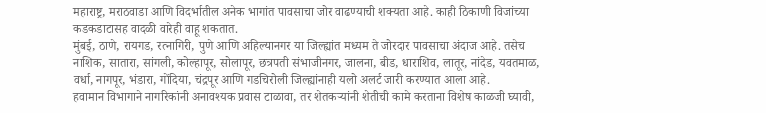महाराष्ट्र, मराठवाडा आणि विदर्भातील अनेक भागांत पावसाचा जोर वाढण्याची शक्यता आहे. काही ठिकाणी विजांच्या कडकडाटासह वादळी वारेही वाहू शकतात.
मुंबई, ठाणे, रायगड, रत्नागिरी, पुणे आणि अहिल्यानगर या जिल्ह्यांत मध्यम ते जोरदार पावसाचा अंदाज आहे. तसेच नाशिक, सातारा, सांगली, कोल्हापूर, सोलापूर, छत्रपती संभाजीनगर, जालना, बीड, धाराशिव, लातूर, नांदेड, यवतमाळ, वर्धा, नागपूर, भंडारा, गोंदिया, चंद्रपूर आणि गडचिरोली जिल्ह्यांनाही यलो अलर्ट जारी करण्यात आला आहे.
हवामान विभागाने नागरिकांनी अनावश्यक प्रवास टाळावा, तर शेतकऱ्यांनी शेतीची कामे करताना विशेष काळजी घ्यावी,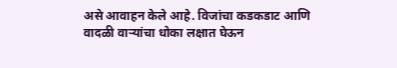असे आवाहन केले आहे. विजांचा कडकडाट आणि वादळी वाऱ्यांचा धोका लक्षात घेऊन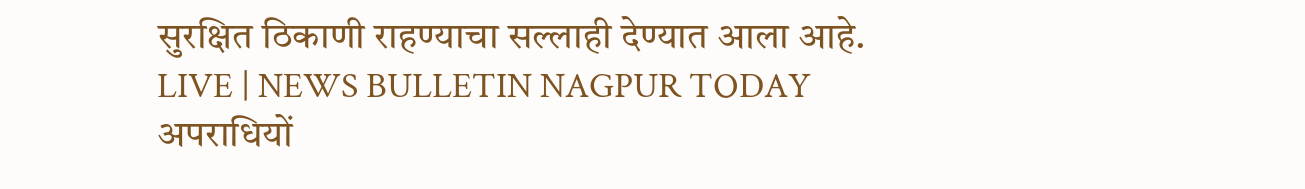सुरक्षित ठिकाणी राहण्याचा सल्लाही देण्यात आला आहे.
LIVE | NEWS BULLETIN NAGPUR TODAY
अपराधियों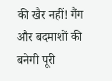की खैर नहीं! गैंग और बदमाशों की बनेगी पूरी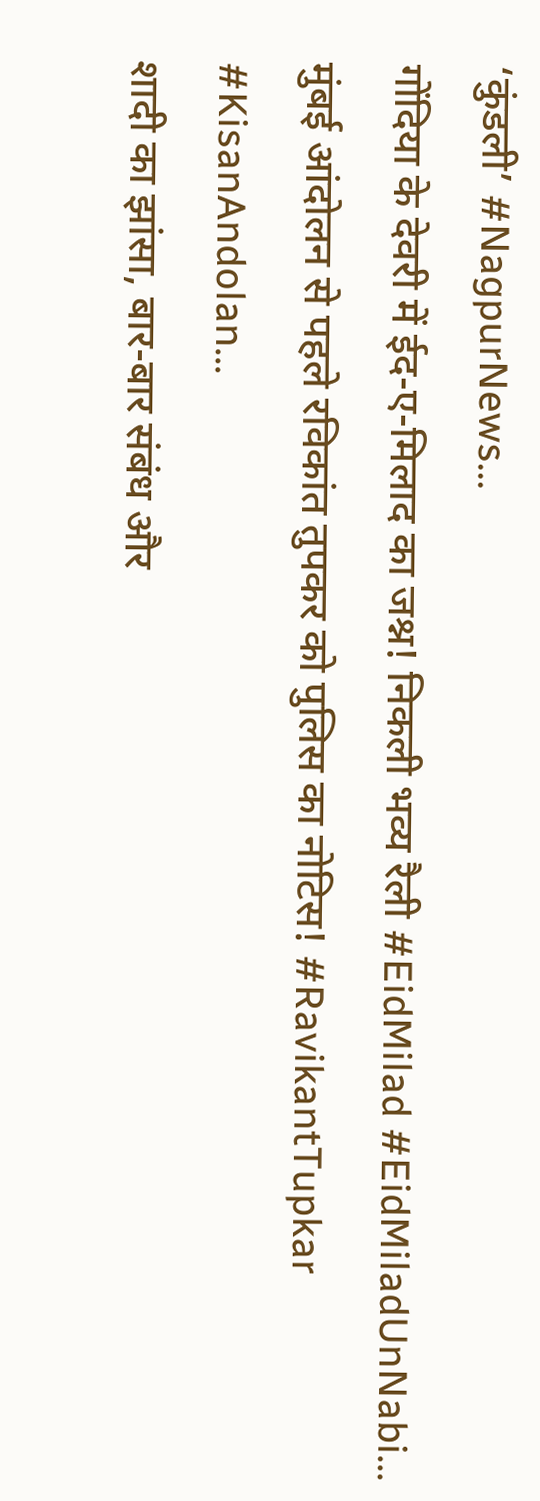‘कुंडली’ #NagpurNews...
गोंदिया के देवरी में ईद-ए-मिलाद का जश्न! निकली भव्य रैली #EidMilad #EidMiladUnNabi...
मुंबई आंदोलन से पहले रविकांत तुपकर को पुलिस का नोटिस! #RavikantTupkar #KisanAndolan...
शादी का झांसा, बार-बार संबंध और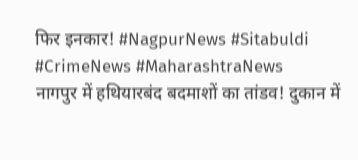फिर इनकार! #NagpurNews #Sitabuldi #CrimeNews #MaharashtraNews
नागपुर में हथियारबंद बदमाशों का तांडव! दुकान में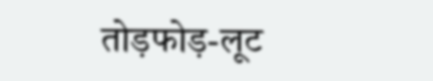तोड़फोड़-लूट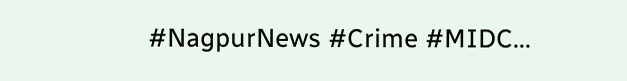#NagpurNews #Crime #MIDC...